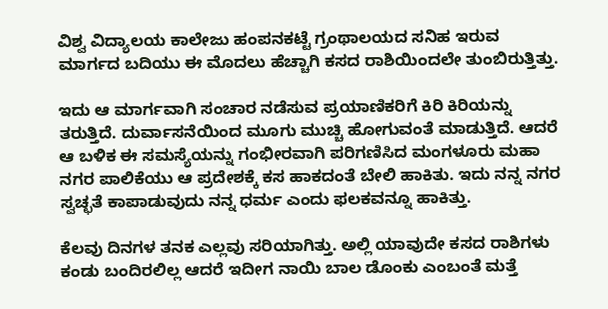ವಿಶ್ವ ವಿದ್ಯಾಲಯ ಕಾಲೇಜು ಹಂಪನಕಟ್ಟೆ ಗ್ರಂಥಾಲಯದ ಸನಿಹ ಇರುವ ಮಾರ್ಗದ ಬದಿಯು ಈ ಮೊದಲು ಹೆಚ್ಚಾಗಿ ಕಸದ ರಾಶಿಯಿಂದಲೇ ತುಂಬಿರುತ್ತಿತ್ತು.

ಇದು ಆ ಮಾರ್ಗವಾಗಿ ಸಂಚಾರ ನಡೆಸುವ ಪ್ರಯಾಣಿಕರಿಗೆ ಕಿರಿ ಕಿರಿಯನ್ನು ತರುತ್ತಿದೆ. ದುರ್ವಾಸನೆಯಿಂದ ಮೂಗು ಮುಚ್ಚಿ ಹೋಗುವಂತೆ ಮಾಡುತ್ತಿದೆ. ಆದರೆ ಆ ಬಳಿಕ ಈ ಸಮಸ್ಯೆಯನ್ನು ಗಂಭೀರವಾಗಿ ಪರಿಗಣಿಸಿದ ಮಂಗಳೂರು ಮಹಾ ನಗರ ಪಾಲಿಕೆಯು ಆ ಪ್ರದೇಶಕ್ಕೆ ಕಸ ಹಾಕದಂತೆ ಬೇಲಿ ಹಾಕಿತು. ಇದು ನನ್ನ ನಗರ ಸ್ವಚ್ಛತೆ ಕಾಪಾಡುವುದು ನನ್ನ ಧರ್ಮ ಎಂದು ಫಲಕವನ್ನೂ ಹಾಕಿತ್ತು.

ಕೆಲವು ದಿನಗಳ ತನಕ ಎಲ್ಲವು ಸರಿಯಾಗಿತ್ತು. ಅಲ್ಲಿ ಯಾವುದೇ ಕಸದ ರಾಶಿಗಳು ಕಂಡು ಬಂದಿರಲಿಲ್ಲ ಆದರೆ ಇದೀಗ ನಾಯಿ ಬಾಲ ಡೊಂಕು ಎಂಬಂತೆ ಮತ್ತೆ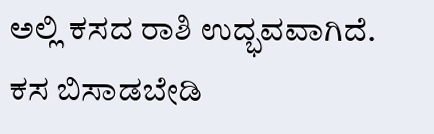ಅಲ್ಲಿ ಕಸದ ರಾಶಿ ಉದ್ಭವವಾಗಿದೆ. ಕಸ ಬಿಸಾಡಬೇಡಿ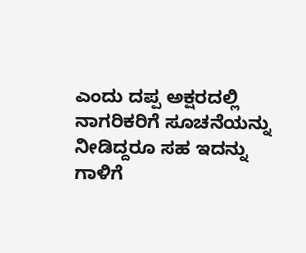ಎಂದು ದಪ್ಪ ಅಕ್ಷರದಲ್ಲಿ ನಾಗರಿಕರಿಗೆ ಸೂಚನೆಯನ್ನು ನೀಡಿದ್ದರೂ ಸಹ ಇದನ್ನು ಗಾಳಿಗೆ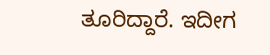ತೂರಿದ್ದಾರೆ. ಇದೀಗ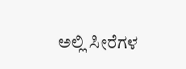ಅಲ್ಲಿ ಸೀರೆಗಳ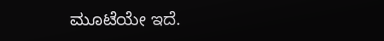ಮೂಟೆಯೇ ಇದೆ.